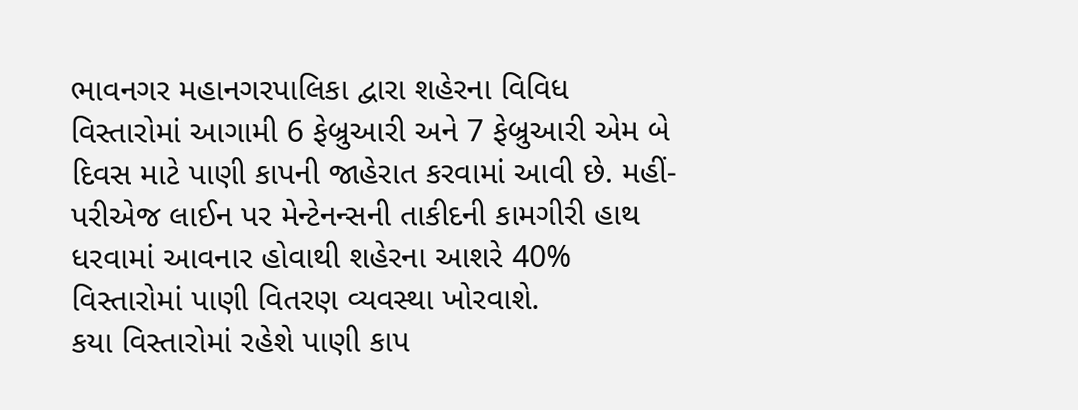ભાવનગર મહાનગરપાલિકા દ્વારા શહેરના વિવિધ વિસ્તારોમાં આગામી 6 ફેબ્રુઆરી અને 7 ફેબ્રુઆરી એમ બે દિવસ માટે પાણી કાપની જાહેરાત કરવામાં આવી છે. મહીં-પરીએજ લાઈન પર મેન્ટેનન્સની તાકીદની કામગીરી હાથ ધરવામાં આવનાર હોવાથી શહેરના આશરે 40% વિસ્તારોમાં પાણી વિતરણ વ્યવસ્થા ખોરવાશે.
કયા વિસ્તારોમાં રહેશે પાણી કાપ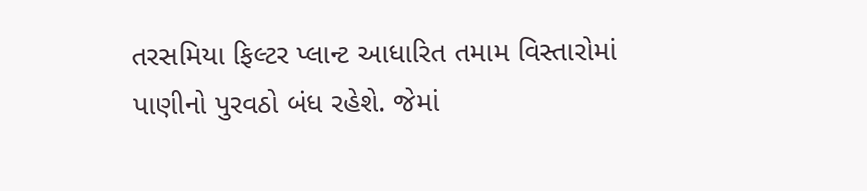તરસમિયા ફિલ્ટર પ્લાન્ટ આધારિત તમામ વિસ્તારોમાં પાણીનો પુરવઠો બંધ રહેશે. જેમાં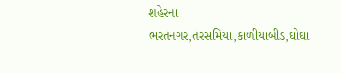શહેરના ભરતનગર,તરસમિયા,કાળીયાબીડ,ઘોઘા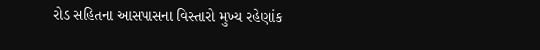રોડ સહિતના આસપાસના વિસ્તારો મુખ્ય રહેણાંક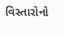વિસ્તારોનો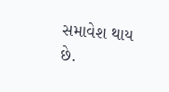સમાવેશ થાય છે.